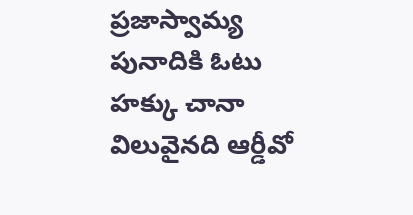ప్రజాస్వామ్య పునాదికి ఓటు హక్కు చానా విలువైనది ఆర్డీవో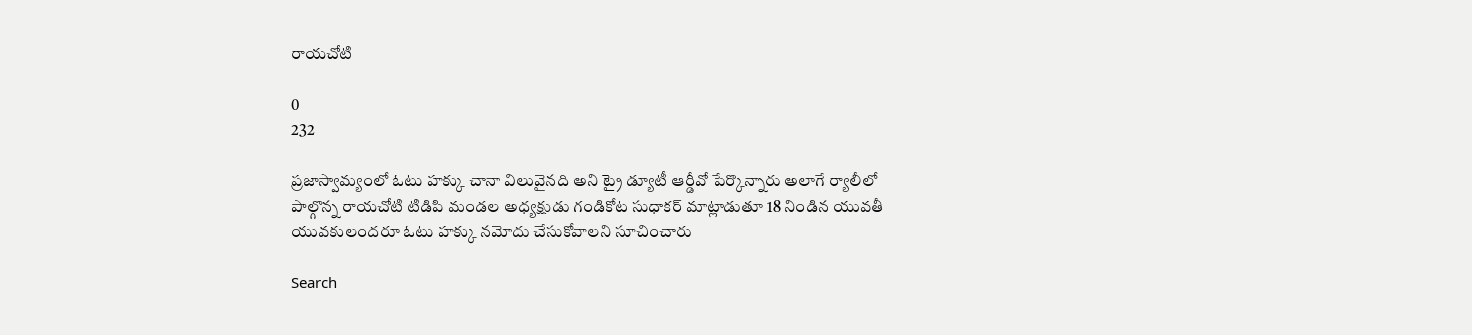రాయచోటి

0
232

ప్రజాస్వామ్యంలో ఓటు హక్కు చానా విలువైనది అని ట్రై డ్యూటీ ఆర్డీవో పేర్కొన్నారు అలాగే ర్యాలీలో పాల్గొన్న రాయచోటి టిడిపి మండల అధ్యక్షుడు గండికోట సుధాకర్ మాట్లాడుతూ 18 నిండిన యువతీ యువకులందరూ ఓటు హక్కు నమోదు చేసుకోవాలని సూచించారు

Search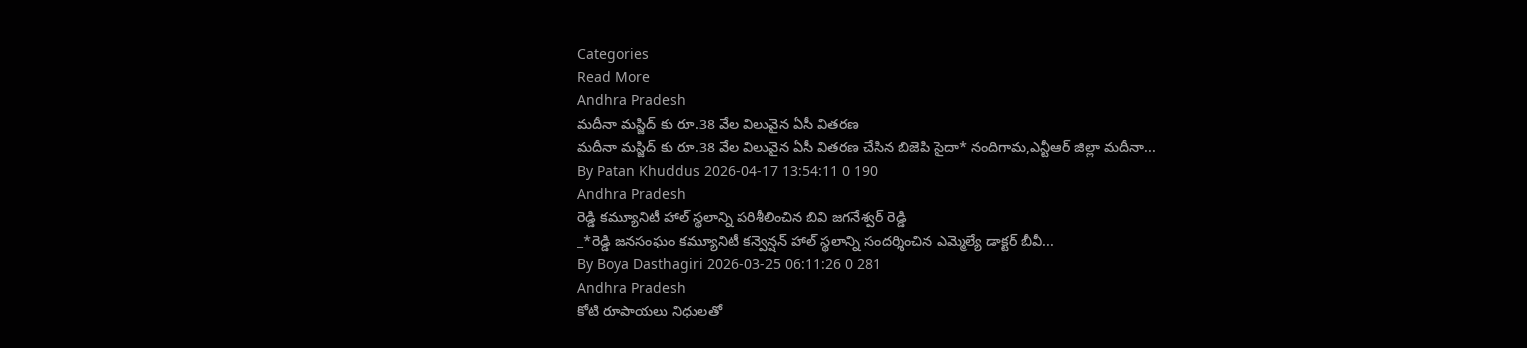Categories
Read More
Andhra Pradesh
మదీనా మస్జిద్ కు రూ.38 వేల విలువైన ఏసీ వితరణ
మదీనా మస్జిద్ కు రూ.38 వేల విలువైన ఏసీ వితరణ చేసిన బిజెపి సైదా* నందిగామ,ఎన్టీఆర్ జిల్లా మదీనా...
By Patan Khuddus 2026-04-17 13:54:11 0 190
Andhra Pradesh
రెడ్డి కమ్యూనిటీ హాల్ స్థలాన్ని పరిశీలించిన బివి జగనేశ్వర్ రెడ్డి
_*రెడ్డి జనసంఘం కమ్యూనిటీ కన్వెన్షన్ హాల్ స్థలాన్ని సందర్శించిన ఎమ్మెల్యే డాక్టర్ బీవీ...
By Boya Dasthagiri 2026-03-25 06:11:26 0 281
Andhra Pradesh
కోటి రూపాయలు నిధులతో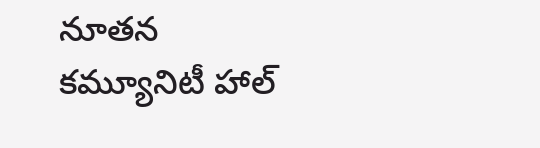నూతన కమ్యూనిటీ హాల్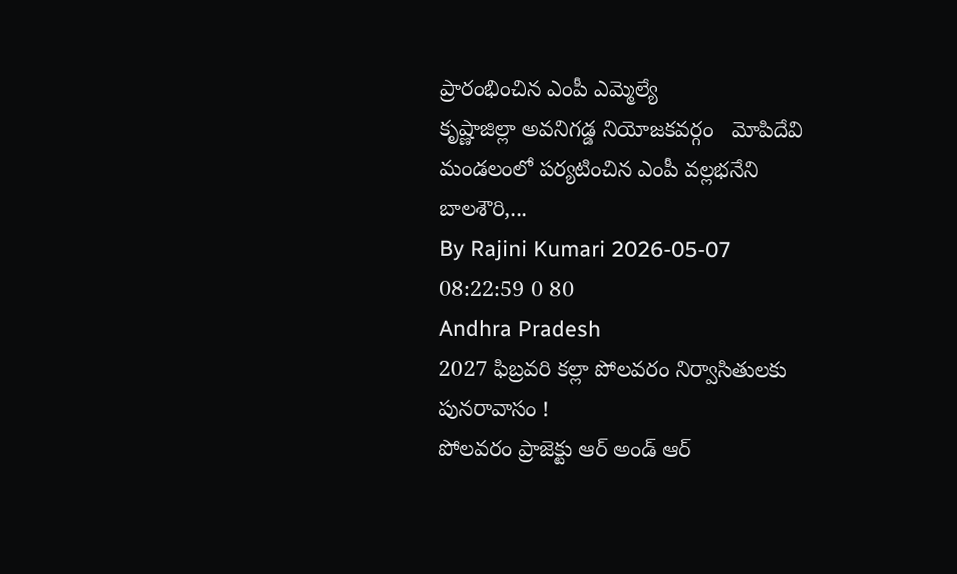ప్రారంభించిన ఎంపీ ఎమ్మెల్యే
కృష్ణాజిల్లా అవనిగడ్డ నియోజకవర్గం   మోపిదేవి మండలంలో పర్యటించిన ఎంపీ వల్లభనేని బాలశౌరి,...
By Rajini Kumari 2026-05-07 08:22:59 0 80
Andhra Pradesh
2027 ఫిబ్రవరి కల్లా పోలవరం నిర్వాసితులకు పునరావాసం !
పోలవరం ప్రాజెక్టు ఆర్ అండ్ ఆర్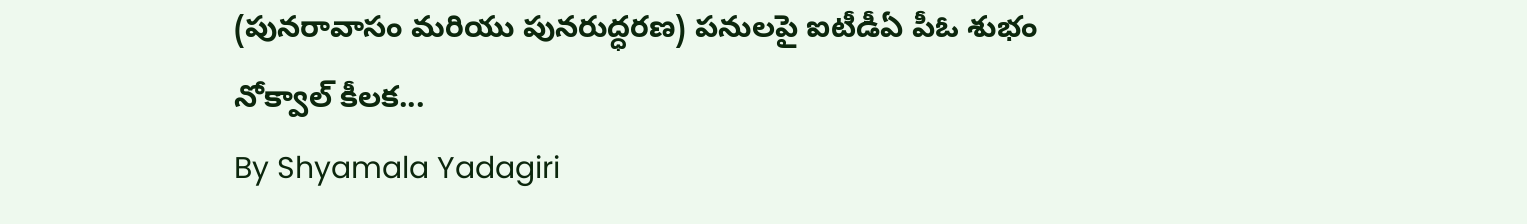(పునరావాసం మరియు పునరుద్ధరణ) పనులపై ఐటీడీఏ పీఓ శుభం నోక్వాల్ కీలక...
By Shyamala Yadagiri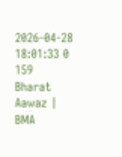2026-04-28 18:01:33 0 159
Bharat Aawaz | BMA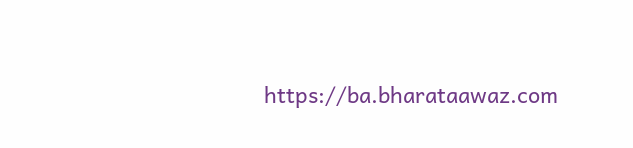https://ba.bharataawaz.com